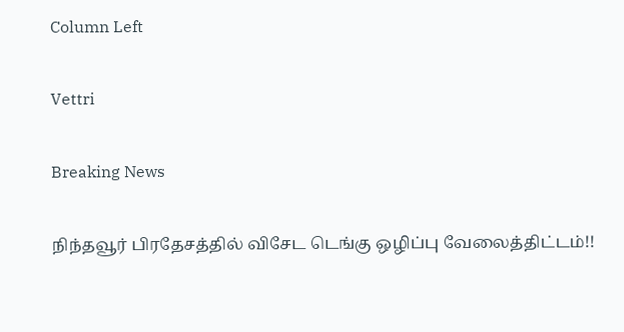Column Left

Vettri

Breaking News

நிந்தவூர் பிரதேசத்தில் விசேட டெங்கு ஒழிப்பு வேலைத்திட்டம்!!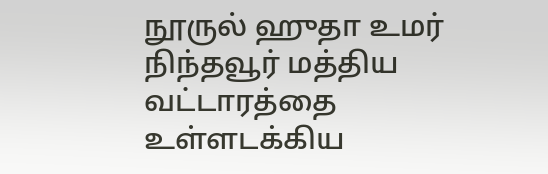நூருல் ஹுதா உமர் நிந்தவூர் மத்திய வட்டாரத்தை உள்ளடக்கிய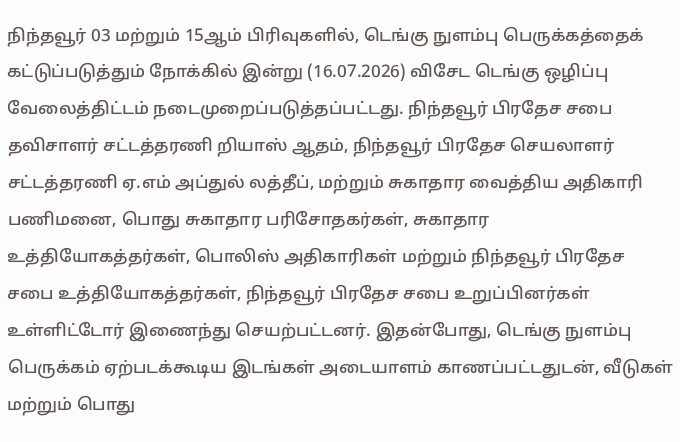நிந்தவூர் 03 மற்றும் 15ஆம் பிரிவுகளில், டெங்கு நுளம்பு பெருக்கத்தைக் கட்டுப்படுத்தும் நோக்கில் இன்று (16.07.2026) விசேட டெங்கு ஒழிப்பு வேலைத்திட்டம் நடைமுறைப்படுத்தப்பட்டது. நிந்தவூர் பிரதேச சபை தவிசாளர் சட்டத்தரணி றியாஸ் ஆதம், நிந்தவூர் பிரதேச செயலாளர் சட்டத்தரணி ஏ.எம் அப்துல் லத்தீப், மற்றும் சுகாதார வைத்திய அதிகாரி பணிமனை, பொது சுகாதார பரிசோதகர்கள், சுகாதார உத்தியோகத்தர்கள், பொலிஸ் அதிகாரிகள் மற்றும் நிந்தவூர் பிரதேச சபை உத்தியோகத்தர்கள், நிந்தவூர் பிரதேச சபை உறுப்பினர்கள் உள்ளிட்டோர் இணைந்து செயற்பட்டனர். இதன்போது, டெங்கு நுளம்பு பெருக்கம் ஏற்படக்கூடிய இடங்கள் அடையாளம் காணப்பட்டதுடன், வீடுகள் மற்றும் பொது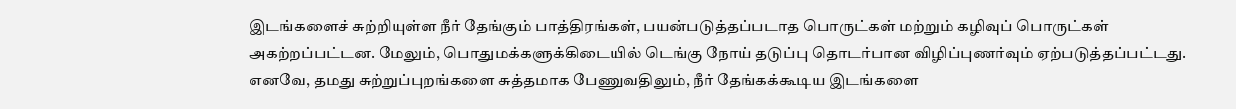இடங்களைச் சுற்றியுள்ள நீர் தேங்கும் பாத்திரங்கள், பயன்படுத்தப்படாத பொருட்கள் மற்றும் கழிவுப் பொருட்கள் அகற்றப்பட்டன. மேலும், பொதுமக்களுக்கிடையில் டெங்கு நோய் தடுப்பு தொடர்பான விழிப்புணர்வும் ஏற்படுத்தப்பட்டது. எனவே, தமது சுற்றுப்புறங்களை சுத்தமாக பேணுவதிலும், நீர் தேங்கக்கூடிய இடங்களை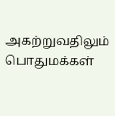அகற்றுவதிலும் பொதுமக்கள்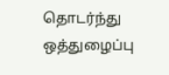தொடர்ந்து ஒத்துழைப்பு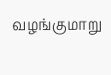வழங்குமாறு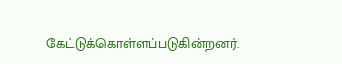கேட்டுக்கொள்ளப்படுகின்றனர்.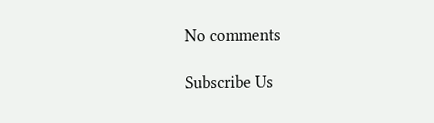No comments

Subscribe Us